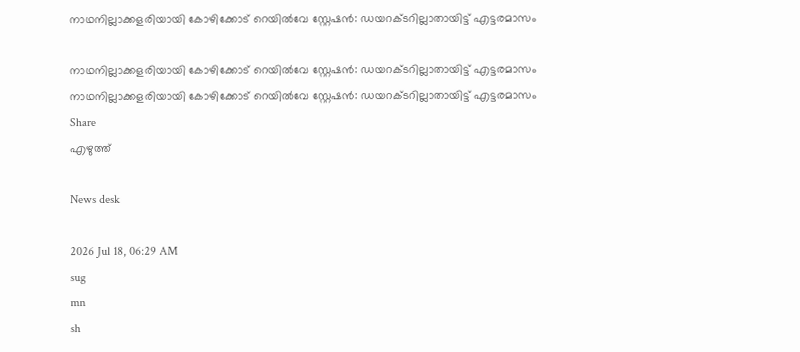നാഥനില്ലാക്കളരിയായി കോഴിക്കോട് റെയിൽവേ സ്റ്റേഷൻ: ഡയറക്‌ടറില്ലാതായിട്ട് എട്ടരമാസം

നാഥനില്ലാക്കളരിയായി കോഴിക്കോട് റെയിൽവേ സ്റ്റേഷൻ: ഡയറക്‌ടറില്ലാതായിട്ട് എട്ടരമാസം
നാഥനില്ലാക്കളരിയായി കോഴിക്കോട് റെയിൽവേ സ്റ്റേഷൻ: ഡയറക്‌ടറില്ലാതായിട്ട് എട്ടരമാസം
Share
എഴുത്ത്

News desk

2026 Jul 18, 06:29 AM
sug
mn
sh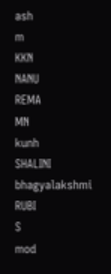ash
m
KKN
NANU
REMA
MN
kunh
SHALINI
bhagyalakshmi
RUBI
S
mod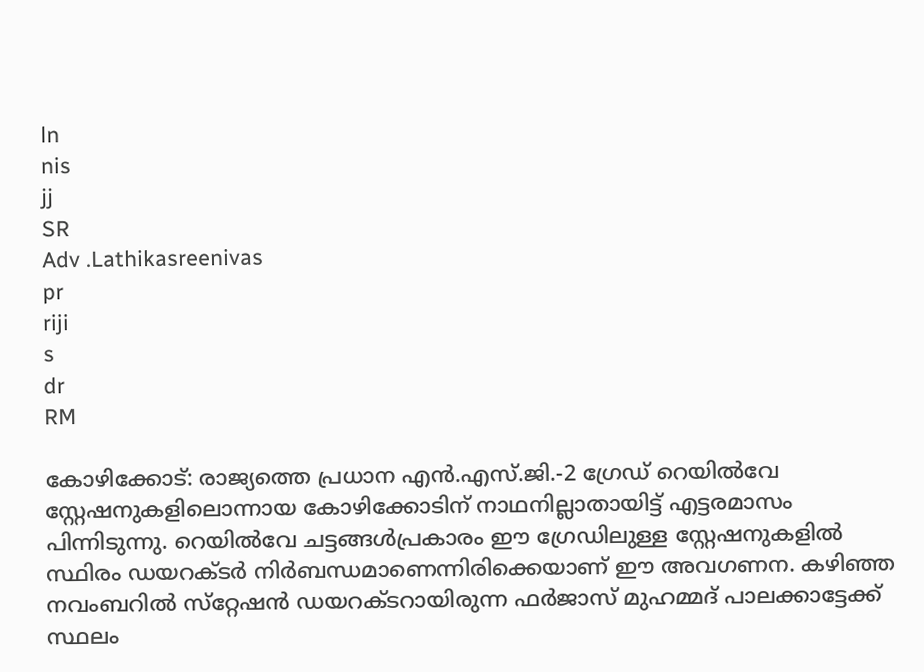ln
nis
jj
SR
Adv .Lathikasreenivas
pr
riji
s
dr
RM

കോഴിക്കോട്: രാജ്യത്തെ പ്രധാന എൻ.എസ്.ജി.-2 ഗ്രേഡ് റെയിൽവേ സ്റ്റേഷനുകളിലൊന്നായ കോഴിക്കോടിന് നാഥനില്ലാതായിട്ട് എട്ടരമാസം പിന്നിടുന്നു. റെയിൽവേ ചട്ടങ്ങൾപ്രകാരം ഈ ഗ്രേഡിലുള്ള സ്റ്റേഷനുകളിൽ സ്ഥിരം ഡയറക്ട‌ർ നിർബന്ധമാണെന്നിരിക്കെയാണ് ഈ അവഗണന. കഴിഞ്ഞ നവംബറിൽ സ്‌റ്റേഷൻ ഡയറക്ടറായിരുന്ന ഫർജാസ് മുഹമ്മദ് പാലക്കാട്ടേക്ക് സ്ഥലം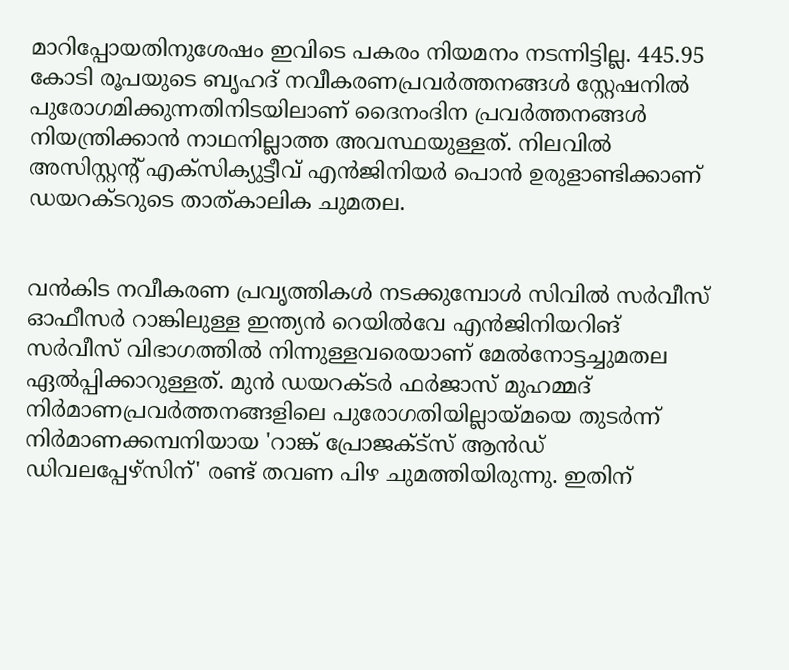മാറിപ്പോയതിനുശേഷം ഇവിടെ പകരം നിയമനം നടന്നിട്ടില്ല. 445.95 കോടി രൂപയുടെ ബൃഹദ് നവീകരണപ്രവർത്തനങ്ങൾ സ്റ്റേഷനിൽ പുരോഗമിക്കുന്നതിനിടയിലാണ് ദൈനംദിന പ്രവർത്തനങ്ങൾ നിയന്ത്രിക്കാൻ നാഥനില്ലാത്ത അവസ്ഥയുള്ളത്. നിലവിൽ അസിസ്റ്റന്റ് എക്സിക്യുട്ടീവ് എൻജിനിയർ പൊൻ ഉരുളാണ്ടിക്കാണ് ഡയറക്ട‌റുടെ താത്കാലിക ചുമതല.


വൻകിട നവീകരണ പ്രവൃത്തികൾ നടക്കുമ്പോൾ സിവിൽ സർവീസ് ഓഫീസർ റാങ്കിലുള്ള ഇന്ത്യൻ റെയിൽവേ എൻജിനിയറിങ് സർവീസ് വിഭാഗത്തിൽ നിന്നുള്ളവരെയാണ് മേൽനോട്ടച്ചുമതല ഏൽപ്പിക്കാറുള്ളത്. മുൻ ഡയറക്ടർ ഫർജാസ് മുഹമ്മദ് നിർമാണപ്രവർത്തനങ്ങളിലെ പുരോഗതിയില്ലായ്മയെ തുടർന്ന് നിർമാണക്കമ്പനിയായ 'റാങ്ക് പ്രോജക്ട്സ് ആൻഡ് ഡിവലപ്പേഴ്സിന്' രണ്ട് തവണ പിഴ ചുമത്തിയിരുന്നു. ഇതിന്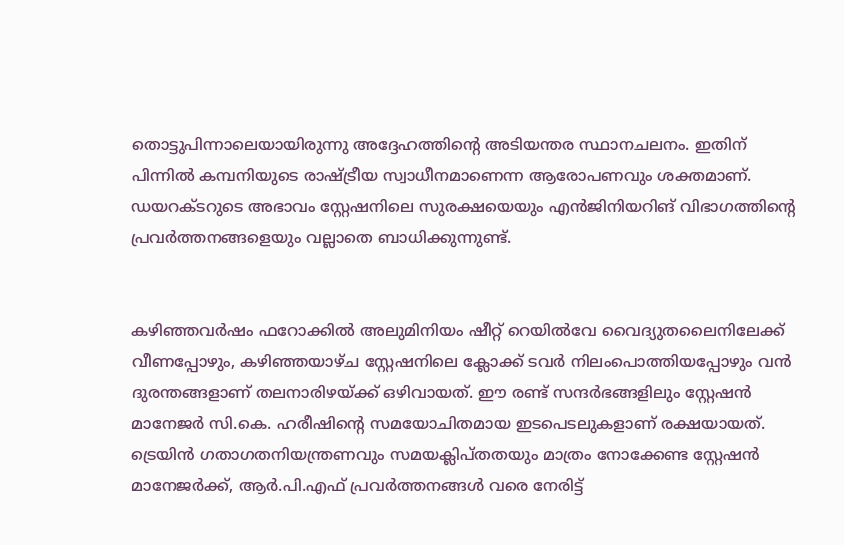തൊട്ടുപിന്നാലെയായിരുന്നു അദ്ദേഹത്തിന്റെ അടിയന്തര സ്ഥാനചലനം. ഇതിന് പിന്നിൽ കമ്പനിയുടെ രാഷ്ട്രീയ സ്വാധീനമാണെന്ന ആരോപണവും ശക്തമാണ്. ഡയറക്‌ടറുടെ അഭാവം സ്റ്റേഷനിലെ സുരക്ഷയെയും എൻജിനിയറിങ് വിഭാഗത്തിന്റെ പ്രവർത്തനങ്ങളെയും വല്ലാതെ ബാധിക്കുന്നുണ്ട്.


കഴിഞ്ഞവർഷം ഫറോക്കിൽ അലുമിനിയം ഷീറ്റ് റെയിൽവേ വൈദ്യുതലൈനിലേക്ക് വീണപ്പോഴും, കഴിഞ്ഞയാഴ്‌ച സ്റ്റേഷനിലെ ക്ലോക്ക് ടവർ നിലംപൊത്തിയപ്പോഴും വൻ ദുരന്തങ്ങളാണ് തലനാരിഴയ്ക്ക് ഒഴിവായത്. ഈ രണ്ട് സന്ദർഭങ്ങളിലും സ്റ്റേഷൻ മാനേജർ സി.കെ. ഹരീഷിന്റെ സമയോചിതമായ ഇടപെടലുകളാണ് രക്ഷയായത്. ട്രെയിൻ ഗതാഗതനിയന്ത്രണവും സമയക്ലിപ്തതയും മാത്രം നോക്കേണ്ട സ്റ്റേഷൻ മാനേജർക്ക്, ആർ.പി.എഫ് പ്രവർത്തനങ്ങൾ വരെ നേരിട്ട്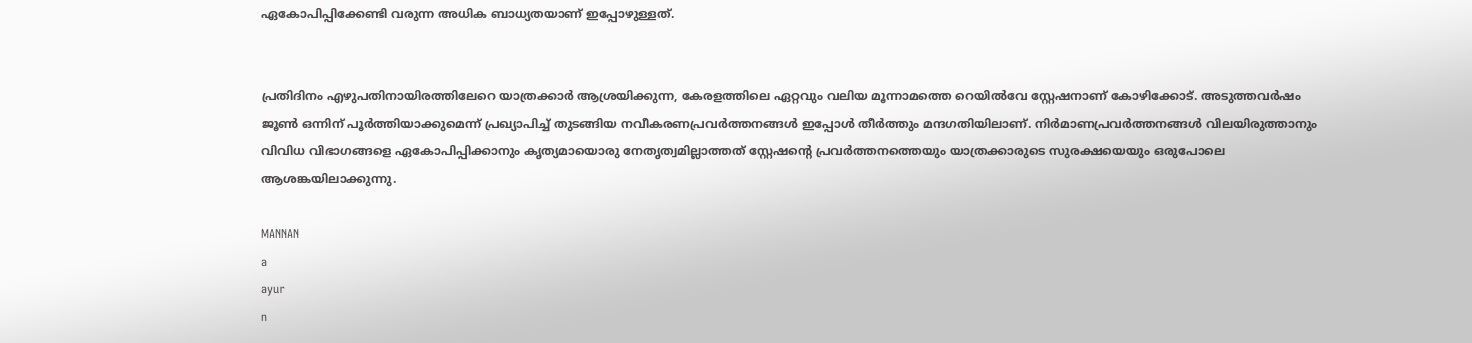ഏകോപിപ്പിക്കേണ്ടി വരുന്ന അധിക ബാധ്യതയാണ് ഇപ്പോഴുള്ളത്.


പ്രതിദിനം എഴുപതിനായിരത്തിലേറെ യാത്രക്കാർ ആശ്രയിക്കുന്ന, കേരളത്തിലെ ഏറ്റവും വലിയ മൂന്നാമത്തെ റെയിൽവേ സ്റ്റേഷനാണ് കോഴിക്കോട്. അടുത്തവർഷം ജൂൺ ഒന്നിന് പൂർത്തിയാക്കുമെന്ന് പ്രഖ്യാപിച്ച് തുടങ്ങിയ നവീകരണപ്രവർത്തനങ്ങൾ ഇപ്പോൾ തീർത്തും മന്ദഗതിയിലാണ്. നിർമാണപ്രവർത്തനങ്ങൾ വിലയിരുത്താനും വിവിധ വിഭാഗങ്ങളെ ഏകോപിപ്പിക്കാനും കൃത്യമായൊരു നേതൃത്വമില്ലാത്തത് സ്റ്റേഷന്റെ പ്രവർത്തനത്തെയും യാത്രക്കാരുടെ സുരക്ഷയെയും ഒരുപോലെ ആശങ്കയിലാക്കുന്നു.

MANNAN
a
ayur
n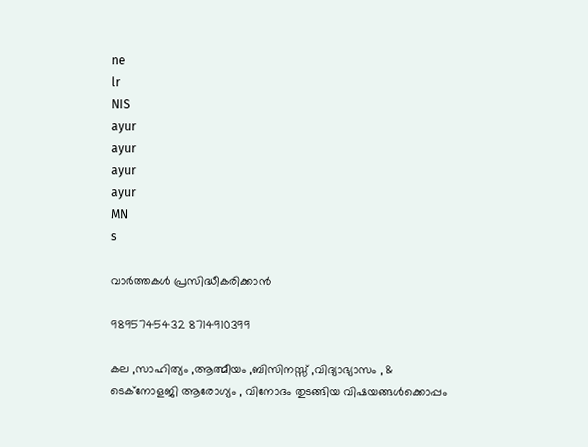ne
lr
NIS
ayur
ayur
ayur
ayur
MN
s

വാർത്തകൾ പ്രസിദ്ധീകരിക്കാൻ

9895745432 8714910399

കല ,സാഹിത്യം ,ആത്മീയം ,ബിസിനസ്സ് ,വിദ്യാഭ്യാസം , & ടെക്‌നോളജി ആരോഗ്യം , വിനോദം തുടങ്ങിയ വിഷയങ്ങൾക്കൊപ്പം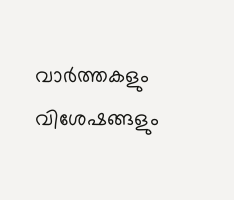വാർത്തകളും വിശേഷങ്ങളും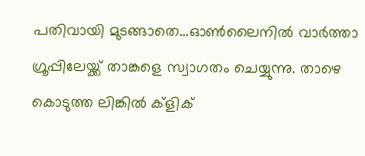പതിവായി മുടങ്ങാതെ...ഓൺലൈനിൽ വാർത്താ ഗ്രൂപ്പിലേയ്ക്ക് താങ്കളെ സ്വാഗതം ചെയ്യുന്നു. താഴെ കൊടുത്ത ലിങ്കിൽ ക്ളിക്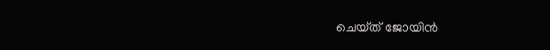ചെയ്‌ത്‌ ജോയിൻ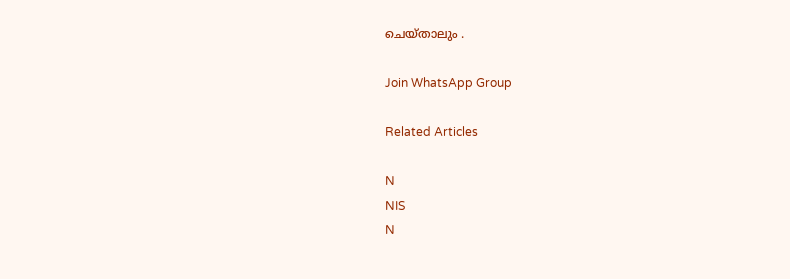ചെയ്‌താലും .

Join WhatsApp Group

Related Articles

N
NIS
N